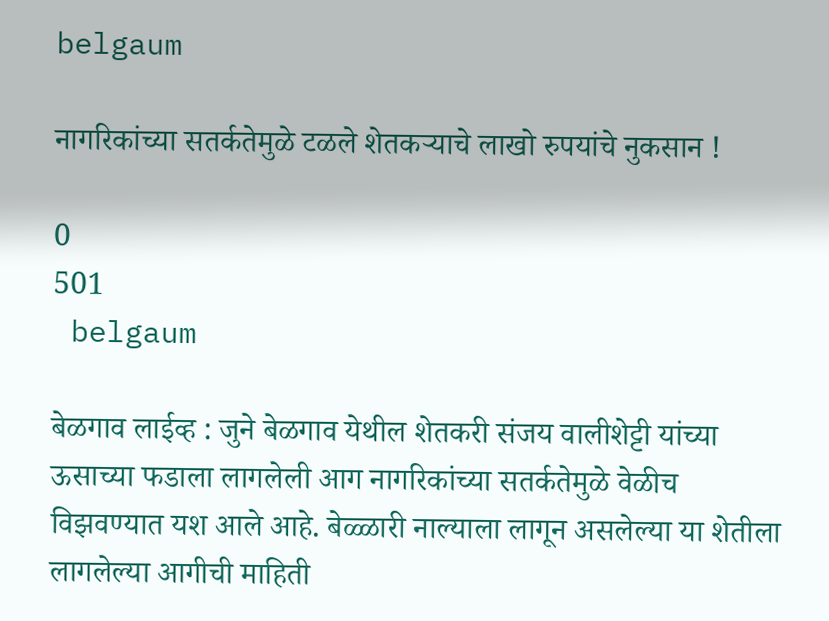belgaum

नागरिकांच्या सतर्कतेमुळे टळले शेतकऱ्याचे लाखो रुपयांचे नुकसान !

0
501
 belgaum

बेळगाव लाईव्ह : जुने बेळगाव येथील शेतकरी संजय वालीशेट्टी यांच्या ऊसाच्या फडाला लागलेली आग नागरिकांच्या सतर्कतेमुळे वेळीच विझवण्यात यश आले आहे. बेळ्ळारी नाल्याला लागून असलेल्या या शेतीला लागलेल्या आगीची माहिती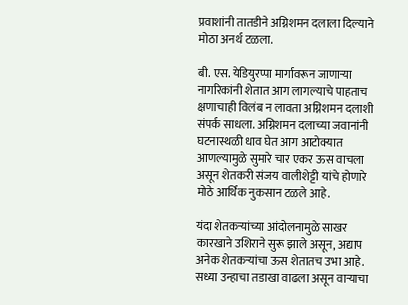प्रवाशांनी तातडीने अग्निशमन दलाला दिल्याने मोठा अनर्थ टळला.

बी. एस. येडियुरप्पा मार्गावरून जाणाऱ्या नागरिकांनी शेतात आग लागल्याचे पाहताच क्षणाचाही विलंब न लावता अग्निशमन दलाशी संपर्क साधला. अग्निशमन दलाच्या जवानांनी घटनास्थळी धाव घेत आग आटोक्यात आणल्यामुळे सुमारे चार एकर ऊस वाचला असून शेतकरी संजय वालीशेट्टी यांचे होणारे मोठे आर्थिक नुकसान टळले आहे.

यंदा शेतकऱ्यांच्या आंदोलनामुळे साखर कारखाने उशिराने सुरू झाले असून, अद्याप अनेक शेतकऱ्यांचा ऊस शेतातच उभा आहे. सध्या उन्हाचा तडाखा वाढला असून वाऱ्याचा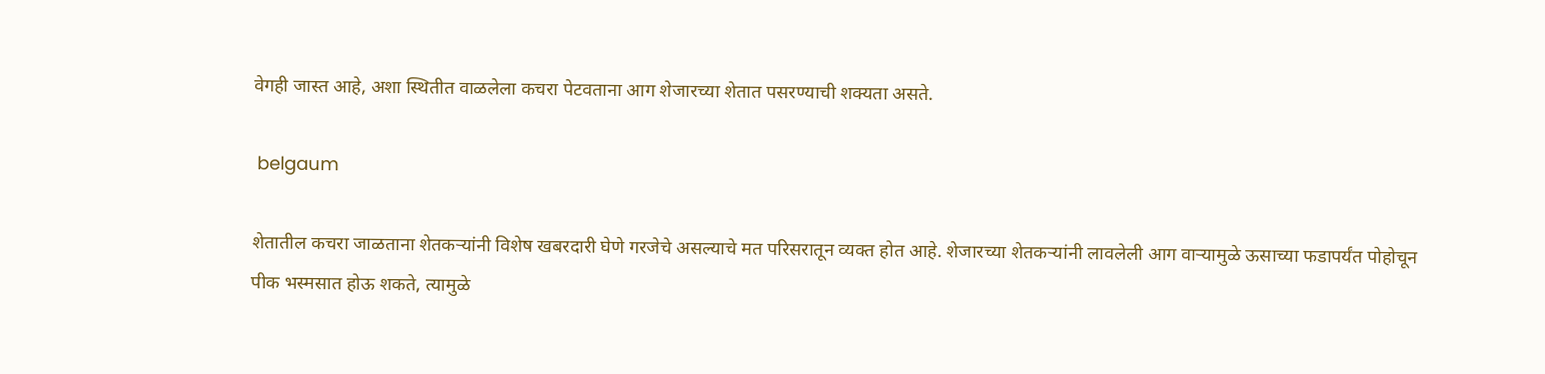वेगही जास्त आहे, अशा स्थितीत वाळलेला कचरा पेटवताना आग शेजारच्या शेतात पसरण्याची शक्यता असते.

 belgaum

शेतातील कचरा जाळताना शेतकऱ्यांनी विशेष खबरदारी घेणे गरजेचे असल्याचे मत परिसरातून व्यक्त होत आहे. शेजारच्या शेतकऱ्यांनी लावलेली आग वाऱ्यामुळे ऊसाच्या फडापर्यंत पोहोचून पीक भस्मसात होऊ शकते, त्यामुळे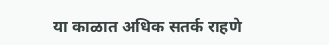या काळात अधिक सतर्क राहणे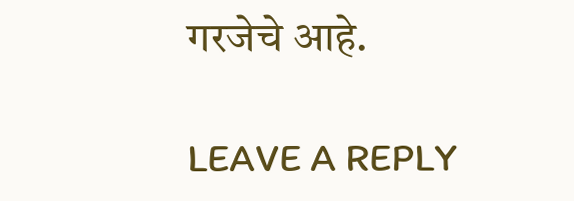गरजेचे आहे.

LEAVE A REPLY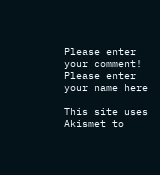Please enter your comment!
Please enter your name here

This site uses Akismet to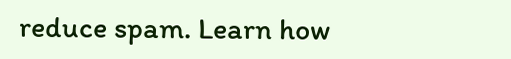reduce spam. Learn how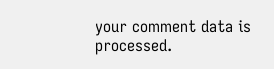your comment data is processed.